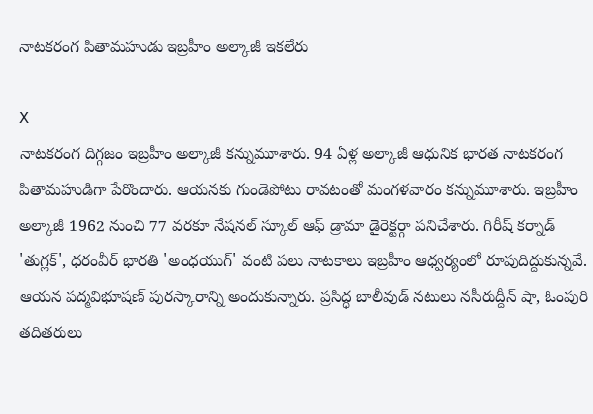నాటకరంగ పితామహుడు ఇబ్రహీం అల్కాజీ ఇకలేరు

X
నాటకరంగ దిగ్గజం ఇబ్రహీం అల్కాజీ కన్నుమూశారు. 94 ఏళ్ల అల్కాజీ ఆధునిక భారత నాటకరంగ పితామహుడిగా పేరొందారు. ఆయనకు గుండెపోటు రావటంతో మంగళవారం కన్నుమూశారు. ఇబ్రహీం అల్కాజీ 1962 నుంచి 77 వరకూ నేషనల్ స్కూల్ ఆఫ్ డ్రామా డైరెక్టర్గా పనిచేశారు. గిరీష్ కర్నాడ్ 'తుగ్లక్', ధరంవీర్ భారతి 'అంధయుగ్' వంటి పలు నాటకాలు ఇబ్రహీం ఆధ్వర్యంలో రూపుదిద్దుకున్నవే. ఆయన పద్మవిభూషణ్ పురస్కారాన్ని అందుకున్నారు. ప్రసిద్ధ బాలీవుడ్ నటులు నసీరుద్దీన్ షా, ఓంపురి తదితరులు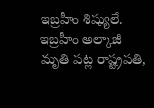ఇబ్రహీం శిష్యులే. ఇబ్రహీం అల్కాజీ మృతి పట్ల రాష్ట్రపతి,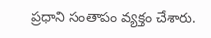ప్రధాని సంతాపం వ్యక్తం చేశారు.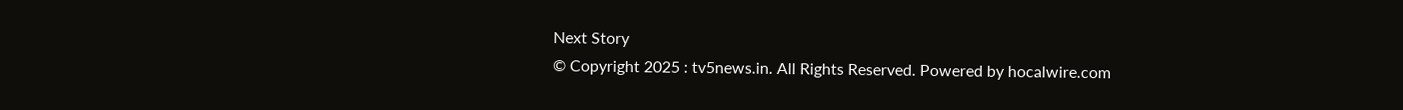Next Story
© Copyright 2025 : tv5news.in. All Rights Reserved. Powered by hocalwire.com